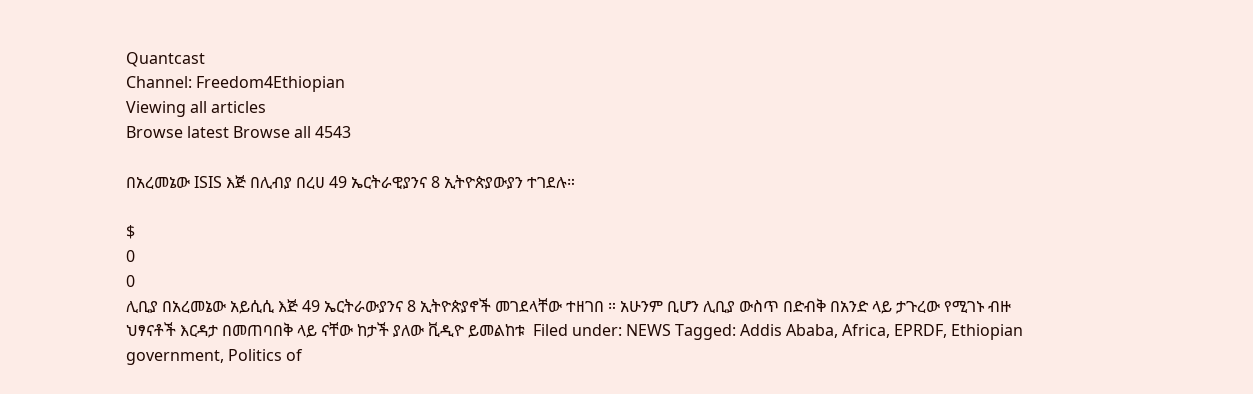Quantcast
Channel: Freedom4Ethiopian
Viewing all articles
Browse latest Browse all 4543

በአረመኔው ISIS እጅ በሊብያ በረሀ 49 ኤርትራዊያንና 8 ኢትዮጵያውያን ተገደሉ።

$
0
0
ሊቢያ በአረመኔው አይሲሲ እጅ 49 ኤርትራውያንና 8 ኢትዮጵያኖች መገደላቸው ተዘገበ ። አሁንም ቢሆን ሊቢያ ውስጥ በድብቅ በአንድ ላይ ታጉረው የሚገኑ ብዙ ህፃናቶች እርዳታ በመጠባበቅ ላይ ናቸው ከታች ያለው ቪዲዮ ይመልከቱ  Filed under: NEWS Tagged: Addis Ababa, Africa, EPRDF, Ethiopian government, Politics of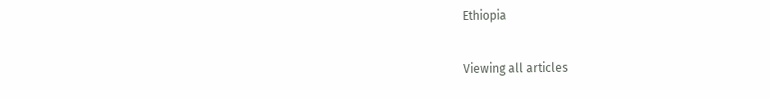Ethiopia

Viewing all articles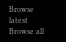Browse latest Browse all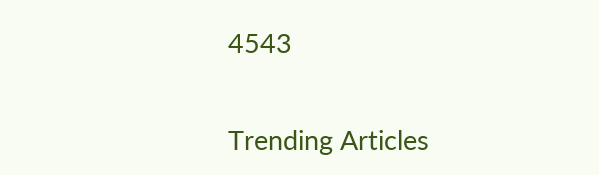4543

Trending Articles